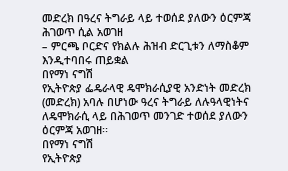መድረክ በዓረና ትግራይ ላይ ተወሰደ ያለውን ዕርምጃ ሕገወጥ ሲል አወገዘ
– ምርጫ ቦርድና የክልሉ ሕዝብ ድርጊቱን ለማስቆም እንዲተባበሩ ጠይቋል
በየማነ ናግሽ
የኢትዮጵያ ፌዴራላዊ ዴሞክራሲያዊ አንድነት መድረክ (መድረክ) አባሉ በሆነው ዓረና ትግራይ ለሉዓላዊነትና ለዴሞክራሲ ላይ በሕገወጥ መንገድ ተወሰደ ያለውን ዕርምጃ አወገዘ፡፡
በየማነ ናግሽ
የኢትዮጵያ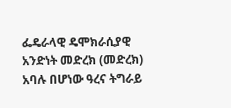ፌዴራላዊ ዴሞክራሲያዊ አንድነት መድረክ (መድረክ) አባሉ በሆነው ዓረና ትግራይ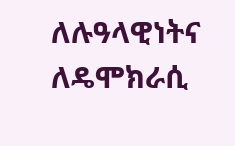ለሉዓላዊነትና ለዴሞክራሲ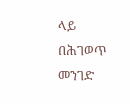ላይ በሕገወጥ መንገድ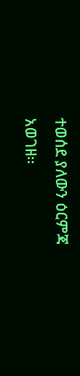ተወሰደ ያለውን ዕርምጃ አወገዘ፡፡